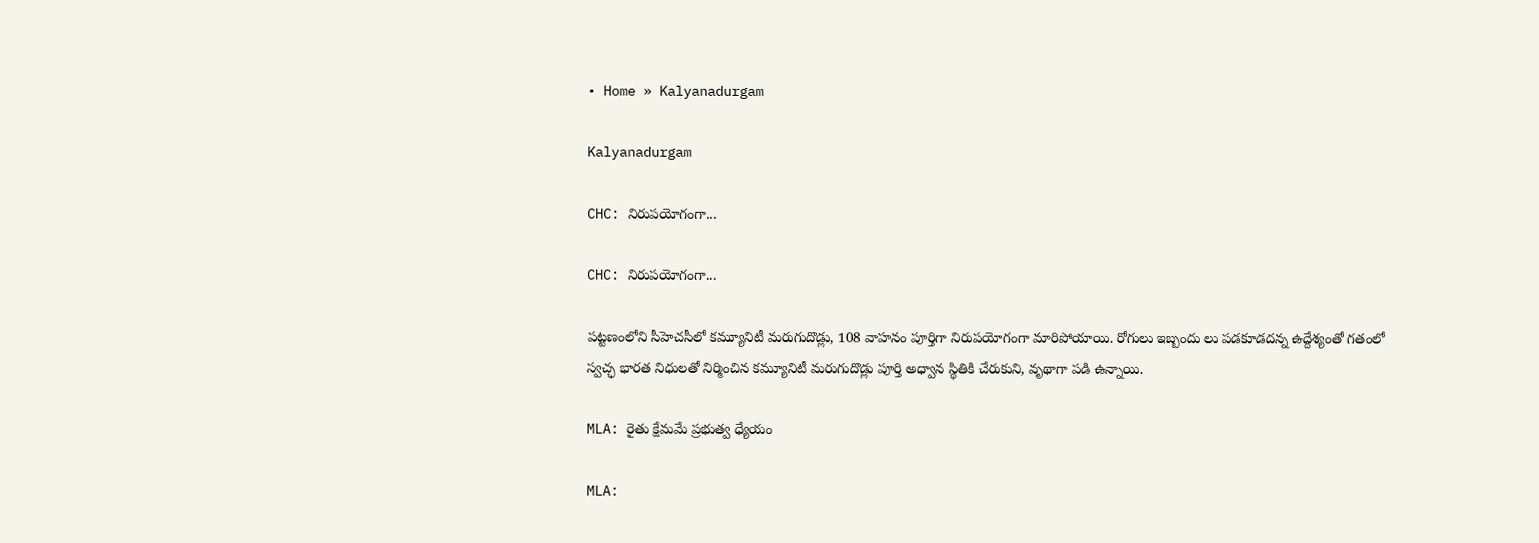• Home » Kalyanadurgam

Kalyanadurgam

CHC: నిరుపయోగంగా...

CHC: నిరుపయోగంగా...

పట్టణంలోని సీహెచసీలో కమ్యూనిటీ మరుగుదొడ్లు, 108 వాహనం పూర్తిగా నిరుపయోగంగా మారిపోయాయి. రోగులు ఇబ్బందు లు పడకూడదన్న ఉద్దేశ్యంతో గతంలో స్వచ్ఛ భారత నిధులతో నిర్మించిన కమ్యూనిటీ మరుగుదొడ్లు పూర్తి అధ్వాన స్థితికి చేరుకుని, వృథాగా పడి ఉన్నాయి.

MLA: రైతు క్షేమమే ప్రభుత్వ ధ్యేయం

MLA: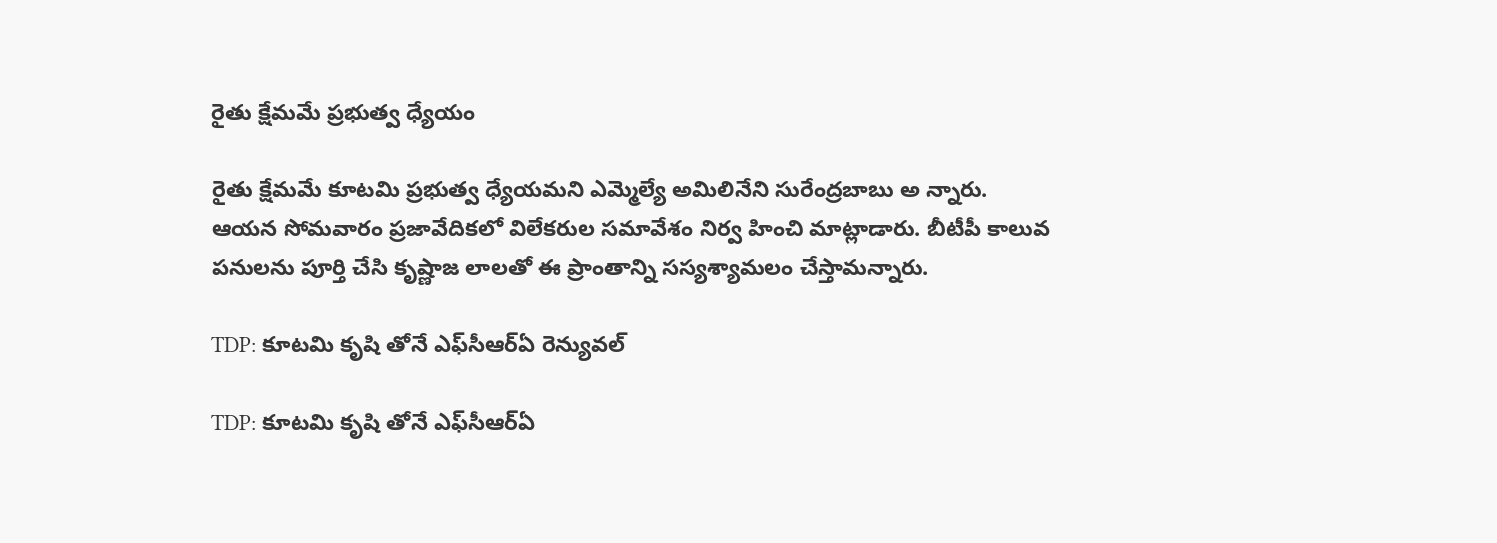రైతు క్షేమమే ప్రభుత్వ ధ్యేయం

రైతు క్షేమమే కూటమి ప్రభుత్వ ధ్యేయమని ఎమ్మెల్యే అమిలినేని సురేంద్రబాబు అ న్నారు. ఆయన సోమవారం ప్రజావేదికలో విలేకరుల సమావేశం నిర్వ హించి మాట్లాడారు. బీటీపీ కాలువ పనులను పూర్తి చేసి కృష్ణాజ లాలతో ఈ ప్రాంతాన్ని సస్యశ్యామలం చేస్తామన్నారు.

TDP: కూటమి కృషి తోనే ఎఫ్‌సీఆర్‌ఏ రెన్యువల్‌

TDP: కూటమి కృషి తోనే ఎఫ్‌సీఆర్‌ఏ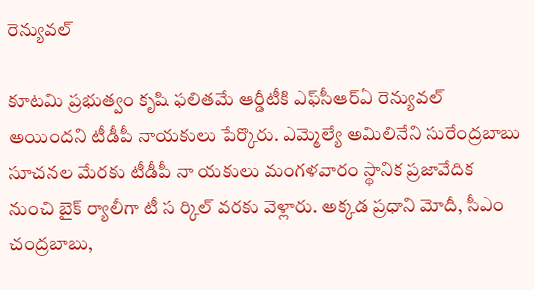రెన్యువల్‌

కూటమి ప్రభుత్వం కృషి ఫలితమే ఆర్డీటీకి ఎఫ్‌సీఆర్‌ఏ రెన్యువల్‌ అయిందని టీడీపీ నాయకులు పేర్కొరు. ఎమ్మెల్యే అమిలినేని సురేంద్రబాబు సూచనల మేరకు టీడీపీ నా యకులు మంగళవారం స్థానిక ప్రజావేదిక నుంచి బైక్‌ ర్యాలీగా టీ స ర్కిల్‌ వరకు వెళ్లారు. అక్కడ ప్రధాని మోదీ, సీఎం చంద్రబాబు,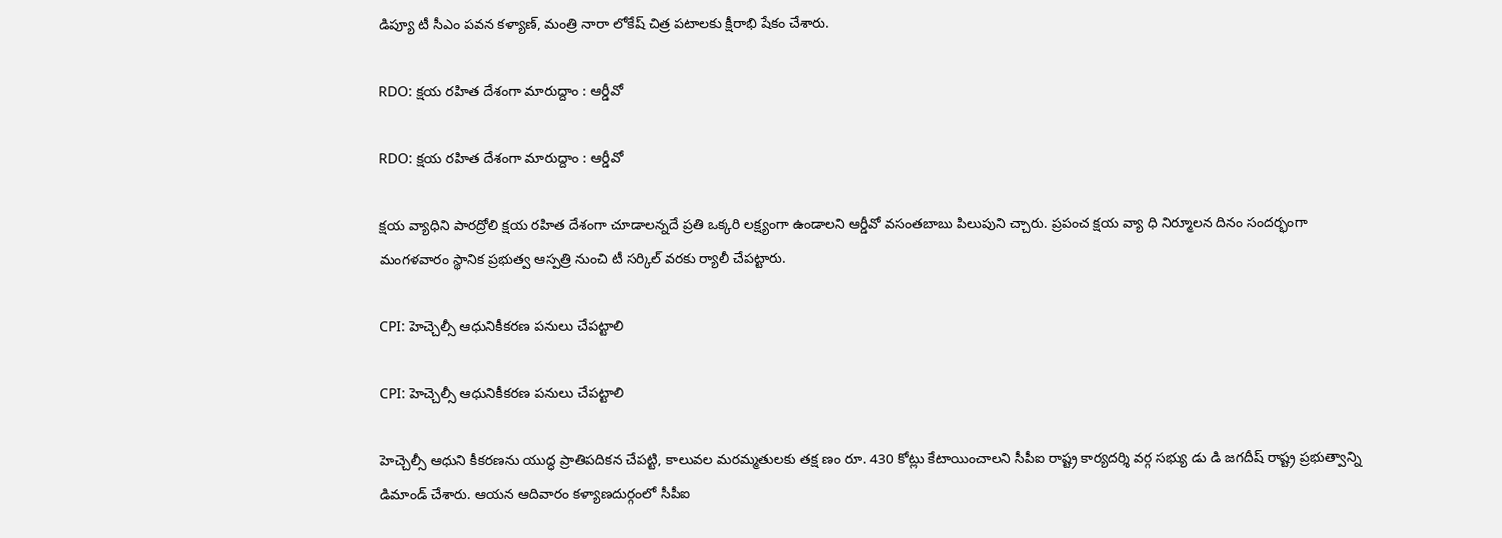డిప్యూ టీ సీఎం పవన కళ్యాణ్‌, మంత్రి నారా లోకేష్‌ చిత్ర పటాలకు క్షీరాభి షేకం చేశారు.

RDO: క్షయ రహిత దేశంగా మారుద్దాం : ఆర్డీవో

RDO: క్షయ రహిత దేశంగా మారుద్దాం : ఆర్డీవో

క్షయ వ్యాధిని పారద్రోలి క్షయ రహిత దేశంగా చూడాలన్నదే ప్రతి ఒక్కరి లక్ష్యంగా ఉండాలని ఆర్డీవో వసంతబాబు పిలుపుని చ్చారు. ప్రపంచ క్షయ వ్యా ధి నిర్మూలన దినం సందర్భంగా మంగళవారం స్థానిక ప్రభుత్వ ఆస్పత్రి నుంచి టీ సర్కిల్‌ వరకు ర్యాలీ చేపట్టారు.

CPI: హెచ్చెల్సీ ఆధునికీకరణ పనులు చేపట్టాలి

CPI: హెచ్చెల్సీ ఆధునికీకరణ పనులు చేపట్టాలి

హెచ్చెల్సీ ఆధుని కీకరణను యుద్ధ ప్రాతిపదికన చేపట్టి, కాలువల మరమ్మతులకు తక్ష ణం రూ. 430 కోట్లు కేటాయించాలని సీపీఐ రాష్ట్ర కార్యదర్శి వర్గ సభ్యు డు డి జగదీష్‌ రాష్ట్ర ప్రభుత్వాన్ని డిమాండ్‌ చేశారు. ఆయన ఆదివారం కళ్యాణదుర్గంలో సీపీఐ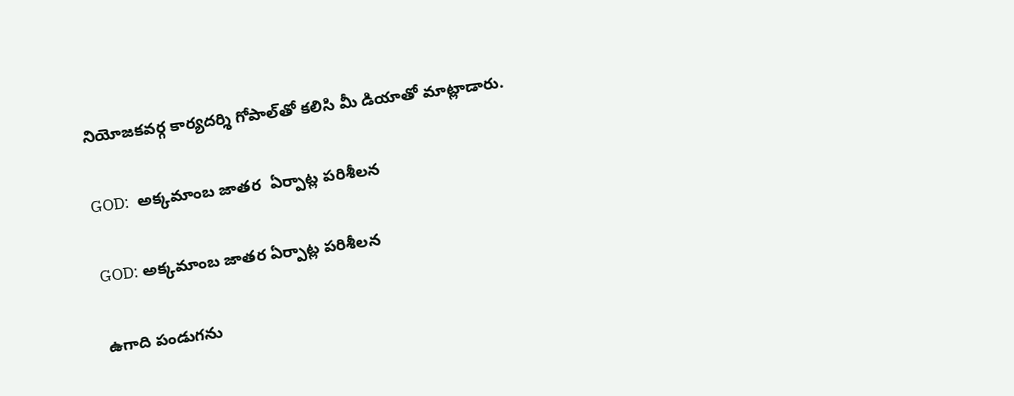నియోజకవర్గ కార్యదర్శి గోపాల్‌తో కలిసి మీ డియాతో మాట్లాడారు.

GOD:  అక్కమాంబ జాతర  ఏర్పాట్ల పరిశీలన

GOD: అక్కమాంబ జాతర ఏర్పాట్ల పరిశీలన

ఉగాది పండుగను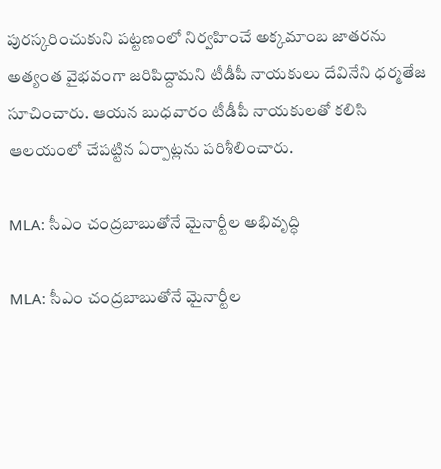పురస్కరించుకుని పట్టణంలో నిర్వహించే అక్కమాంబ జాతరను అత్యంత వైభవంగా జరిపిద్దామని టీడీపీ నాయకులు దేవినేని ధర్మతేజ సూచించారు. ఆయన బుధవారం టీడీపీ నాయకులతో కలిసి ఆలయంలో చేపట్టిన ఏర్పాట్లను పరిశీలించారు.

MLA: సీఎం చంద్రబాబుతోనే మైనార్టీల అభివృద్ధి

MLA: సీఎం చంద్రబాబుతోనే మైనార్టీల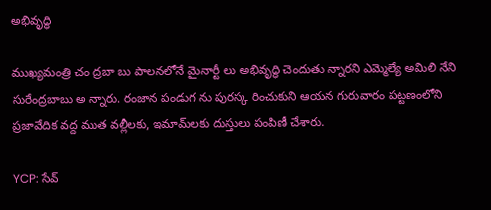అభివృద్ధి

ముఖ్యమంత్రి చం ద్రబా బు పాలనలోనే మైనార్టీ లు అభివృద్ధి చెందుతు న్నారని ఎమ్మెల్యే అమిలి నేని సురేంద్రబాబు అ న్నారు. రంజాన పండుగ ను పురస్క రించుకుని ఆయన గురువారం పట్టణంలోని ప్రజావేదిక వద్ద ముత వల్లీలకు, ఇమామ్‌లకు దుస్తులు పంపిణీ చేశారు.

YCP: సేవ్‌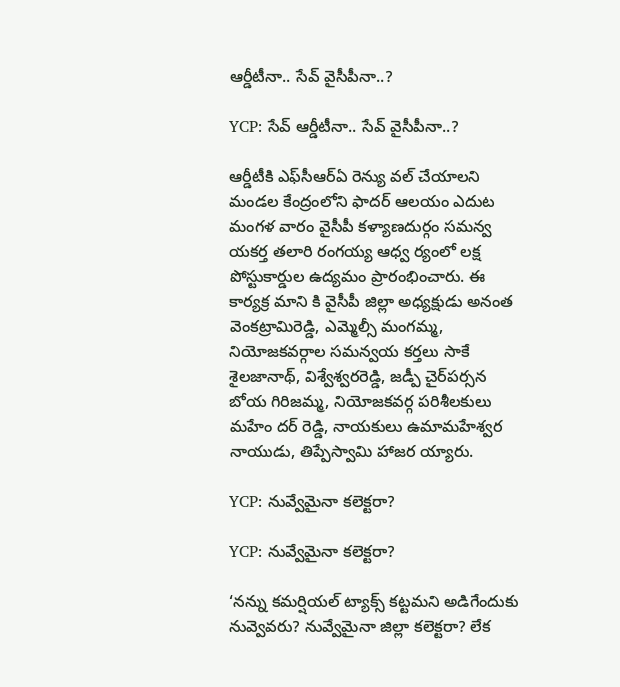ఆర్డీటీనా.. సేవ్‌ వైసీపీనా..?

YCP: సేవ్‌ ఆర్డీటీనా.. సేవ్‌ వైసీపీనా..?

ఆర్డీటీకి ఎఫ్‌సీఆర్‌ఏ రెన్యు వల్‌ చేయాలని మండల కేంద్రంలోని ఫాదర్‌ ఆలయం ఎదుట మంగళ వారం వైసీపీ కళ్యాణదుర్గం సమన్వ యకర్త తలారి రంగయ్య ఆధ్వ ర్యంలో లక్ష పోస్టుకార్డుల ఉద్యమం ప్రారంభించారు. ఈ కార్యక్ర మాని కి వైసీపీ జిల్లా అధ్యక్షుడు అనంత వెంకట్రామిరెడ్డి, ఎమ్మెల్సీ మంగమ్మ, నియోజకవర్గాల సమన్వయ కర్తలు సాకే శైలజానాథ్‌, విశ్వేశ్వరరెడ్డి, జడ్పీ చైర్‌పర్సన బోయ గిరిజమ్మ, నియోజకవర్గ పరిశీలకులు మహేం దర్‌ రెడ్డి, నాయకులు ఉమామహేశ్వర నాయుడు, తిప్పేస్వామి హాజర య్యారు.

YCP: నువ్వేమైనా కలెక్టరా?

YCP: నువ్వేమైనా కలెక్టరా?

‘నన్ను కమర్షియల్‌ ట్యాక్స్‌ కట్టమని అడిగేందుకు నువ్వెవరు? నువ్వేమైనా జిల్లా కలెక్టరా? లేక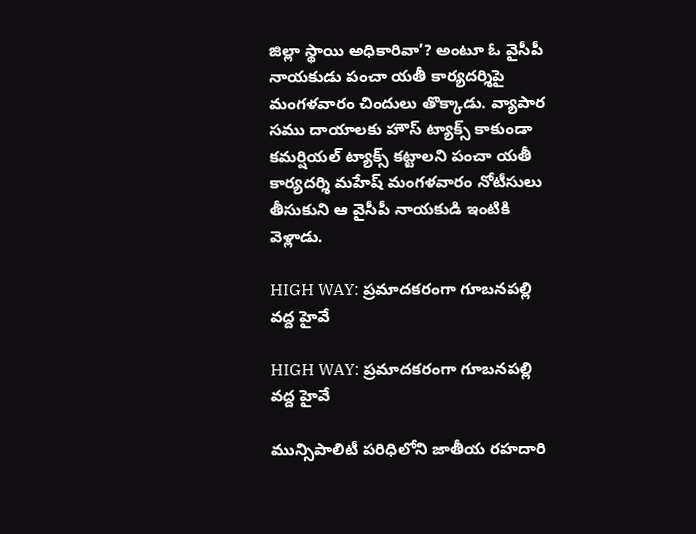జిల్లా స్థాయి అధికారివా’? అంటూ ఓ వైసీపీ నాయకుడు పంచా యతీ కార్యదర్శిపై మంగళవారం చిందులు తొక్కాడు. వ్యాపార సము దాయాలకు హౌస్‌ ట్యాక్స్‌ కాకుండా కమర్షియల్‌ ట్యాక్స్‌ కట్టాలని పంచా యతీ కార్యదర్శి మహేష్‌ మంగళవారం నోటీసులు తీసుకుని ఆ వైసీపీ నాయకుడి ఇంటికి వెళ్లాడు.

HIGH WAY: ప్రమాదకరంగా గూబనపల్లి వద్ద హైవే

HIGH WAY: ప్రమాదకరంగా గూబనపల్లి వద్ద హైవే

మున్సిపాలిటీ పరిధిలోని జాతీయ రహదారి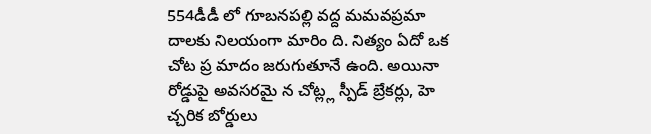554డీడీ లో గూబనపల్లి వద్ద మమవప్రమా దాలకు నిలయంగా మారిం ది. నిత్యం ఏదో ఒక చోట ప్ర మాదం జరుగుతూనే ఉంది. అయినా రోడ్డుపై అవసరమై న చోట్ల్ల స్పీడ్‌ బ్రేకర్లు, హె చ్చరిక బోర్డులు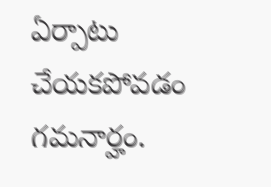ఏర్పాటు చేయకపోవడం గమనార్హం.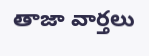తాజా వార్తలు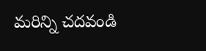మరిన్ని చదవండి